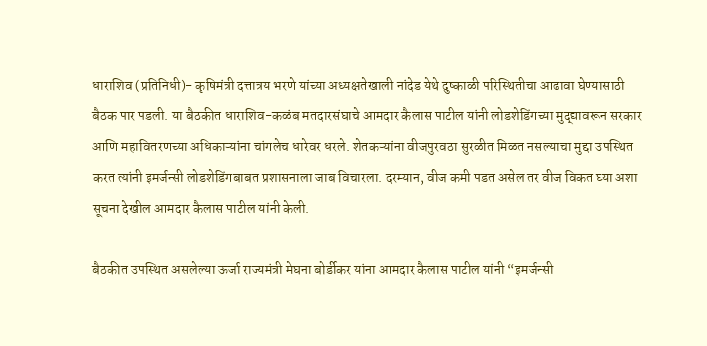धाराशिव (प्रतिनिधी)- कृषिमंत्री दत्तात्रय भरणे यांच्या अध्यक्षतेखाली नांदेड येथे दुष्काळी परिस्थितीचा आढावा घेण्यासाठी बैठक पार पडली. या बैठकीत धाराशिव-कळंब मतदारसंघाचे आमदार कैलास पाटील यांनी लोडशेडिंगच्या मुद्द्यावरून सरकार आणि महावितरणच्या अधिकाऱ्यांना चांगलेच धारेवर धरले. शेतकऱ्यांना वीजपुरवठा सुरळीत मिळत नसल्याचा मुद्दा उपस्थित करत त्यांनी इमर्जन्सी लोडशेडिंगबाबत प्रशासनाला जाब विचारला. दरम्यान, वीज कमी पडत असेल तर वीज विकत घ्या अशा सूचना देखील आमदार कैलास पाटील यांनी केली.

बैठकीत उपस्थित असलेल्या ऊर्जा राज्यमंत्री मेघना बोर्डीकर यांना आमदार कैलास पाटील यांनी “इमर्जन्सी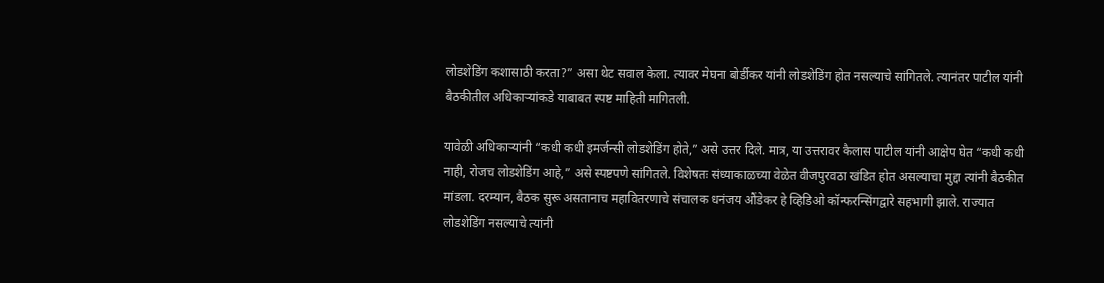लोडशेडिंग कशासाठी करता?” असा थेट सवाल केला. त्यावर मेघना बोर्डीकर यांनी लोडशेडिंग होत नसल्याचे सांगितले. त्यानंतर पाटील यांनी बैठकीतील अधिकाऱ्यांकडे याबाबत स्पष्ट माहिती मागितली.

यावेळी अधिकाऱ्यांनी “कधी कधी इमर्जन्सी लोडशेडिंग होते,” असे उत्तर दिले. मात्र, या उत्तरावर कैलास पाटील यांनी आक्षेप घेत “कधी कधी नाही, रोजच लोडशेडिंग आहे,” असे स्पष्टपणे सांगितले. विशेषतः संध्याकाळच्या वेळेत वीजपुरवठा खंडित होत असल्याचा मुद्दा त्यांनी बैठकीत मांडला. दरम्यान, बैठक सुरू असतानाच महावितरणाचे संचालक धनंजय औंडेकर हे व्हिडिओ कॉन्फरन्सिंगद्वारे सहभागी झाले. राज्यात लोडशेडिंग नसल्याचे त्यांनी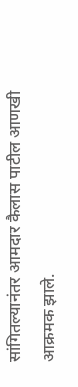सांगितल्यानंतर आमदार कैलास पाटील आणखी आक्रमक झाले.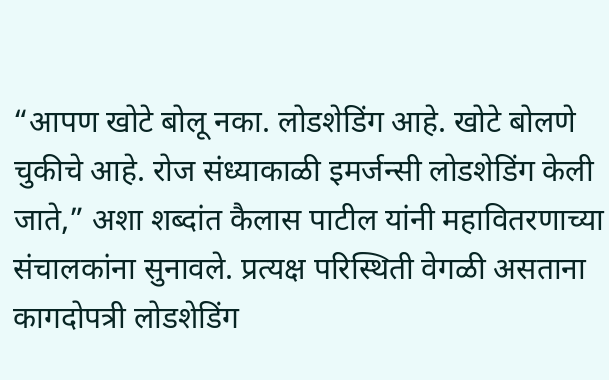“आपण खोटे बोलू नका. लोडशेडिंग आहे. खोटे बोलणे चुकीचे आहे. रोज संध्याकाळी इमर्जन्सी लोडशेडिंग केली जाते,” अशा शब्दांत कैलास पाटील यांनी महावितरणाच्या संचालकांना सुनावले. प्रत्यक्ष परिस्थिती वेगळी असताना कागदोपत्री लोडशेडिंग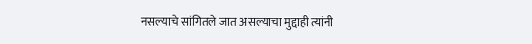नसल्याचे सांगितले जात असल्याचा मुद्दाही त्यांनी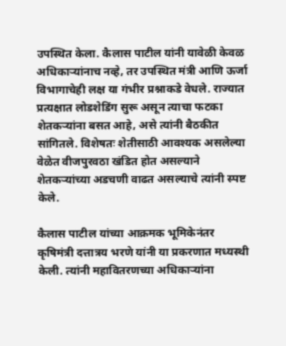उपस्थित केला. कैलास पाटील यांनी यावेळी केवळ अधिकाऱ्यांनाच नव्हे, तर उपस्थित मंत्री आणि ऊर्जा विभागाचेही लक्ष या गंभीर प्रश्नाकडे वेधले. राज्यात प्रत्यक्षात लोडशेडिंग सुरू असून त्याचा फटका शेतकऱ्यांना बसत आहे, असे त्यांनी बैठकीत सांगितले. विशेषतः शेतीसाठी आवश्यक असलेल्या वेळेत वीजपुरवठा खंडित होत असल्याने शेतकऱ्यांच्या अडचणी वाढत असल्याचे त्यांनी स्पष्ट केले.

कैलास पाटील यांच्या आक्रमक भूमिकेनंतर कृषिमंत्री दत्तात्रय भरणे यांनी या प्रकरणात मध्यस्थी केली. त्यांनी महावितरणच्या अधिकाऱ्यांना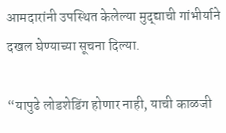आमदारांनी उपस्थित केलेल्या मुद्द्याची गांभीर्याने दखल घेण्याच्या सूचना दिल्या.

“यापुढे लोडशेडिंग होणार नाही, याची काळजी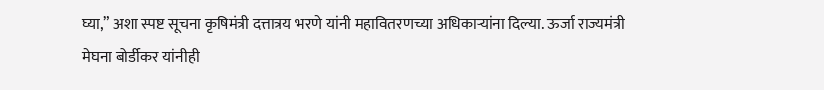घ्या,” अशा स्पष्ट सूचना कृषिमंत्री दत्तात्रय भरणे यांनी महावितरणच्या अधिकाऱ्यांना दिल्या. ऊर्जा राज्यमंत्री मेघना बोर्डीकर यांनीही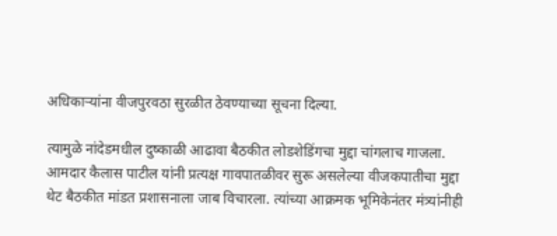अधिकाऱ्यांना वीजपुरवठा सुरळीत ठेवण्याच्या सूचना दिल्या.

त्यामुळे नांदेडमधील दुष्काळी आढावा बैठकीत लोडशेडिंगचा मुद्दा चांगलाच गाजला. आमदार कैलास पाटील यांनी प्रत्यक्ष गावपातळीवर सुरू असलेल्या वीजकपातीचा मुद्दा थेट बैठकीत मांडत प्रशासनाला जाब विचारला. त्यांच्या आक्रमक भूमिकेनंतर मंत्र्यांनीही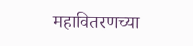महावितरणच्या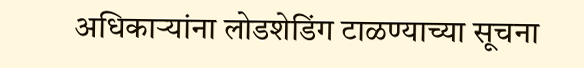अधिकाऱ्यांना लोडशेडिंग टाळण्याच्या सूचना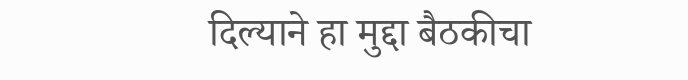दिल्याने हा मुद्दा बैठकीचा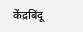केंद्रबिंदू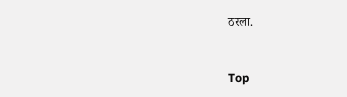ठरला.



Top